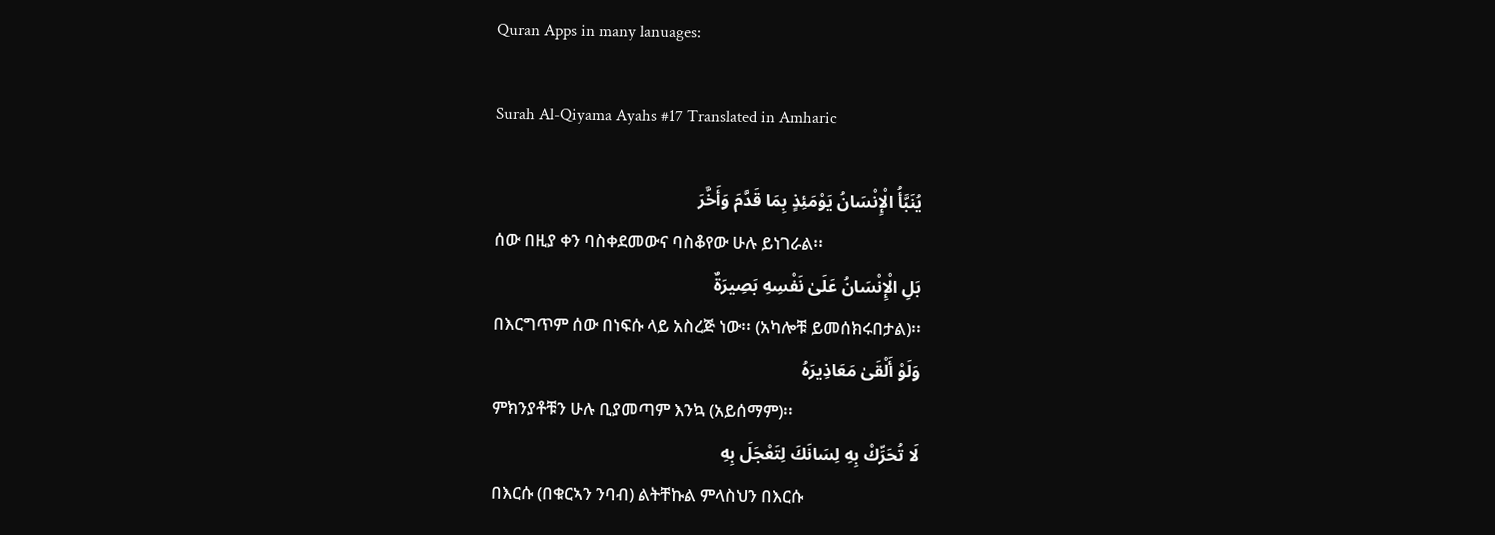Quran Apps in many lanuages:

Surah Al-Qiyama Ayahs #17 Translated in Amharic

يُنَبَّأُ الْإِنْسَانُ يَوْمَئِذٍ بِمَا قَدَّمَ وَأَخَّرَ
ሰው በዚያ ቀን ባስቀደመውና ባስቆየው ሁሉ ይነገራል፡፡
بَلِ الْإِنْسَانُ عَلَىٰ نَفْسِهِ بَصِيرَةٌ
በእርግጥም ሰው በነፍሱ ላይ አስረጅ ነው፡፡ (አካሎቹ ይመሰክሩበታል)፡፡
وَلَوْ أَلْقَىٰ مَعَاذِيرَهُ
ምክንያቶቹን ሁሉ ቢያመጣም እንኳ (አይሰማም)፡፡
لَا تُحَرِّكْ بِهِ لِسَانَكَ لِتَعْجَلَ بِهِ
በእርሱ (በቁርኣን ንባብ) ልትቸኩል ምላስህን በእርሱ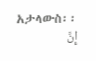አታላውስ፡፡
إِنَّ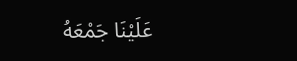عَلَيْنَا جَمْعَهُ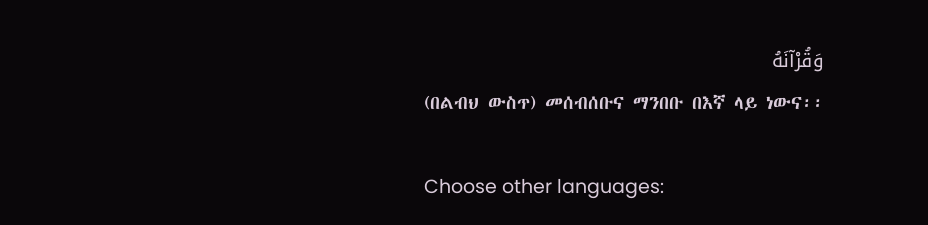وَقُرْآنَهُ
(በልብህ ውስጥ) መሰብሰቡና ማንበቡ በእኛ ላይ ነውና፡፡

Choose other languages: